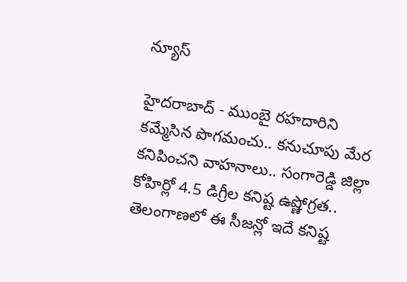న్యూస్

హైదరాబాద్ - ముంబై రహదారిని కమ్మేసిన పొగమంచు.. కనుచూపు మేర కనిపించని వాహనాలు.. సంగారెడ్డి జిల్లా కోహిర్లో 4.5 డిగ్రీల కనిష్ట ఉష్ణోగ్రత.. తెలంగాణలో ఈ సీజన్లో ఇదే కనిష్ట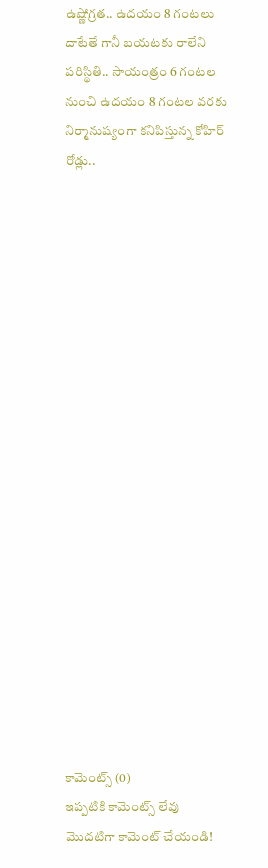ఉష్ణోగ్రత.. ఉదయం 8 గంటలు దాటేతే గానీ బయటకు రాలేని పరిస్థితి.. సాయంత్రం 6 గంటల నుంచి ఉదయం 8 గంటల వరకు నిర్మానుష్యంగా కనిపిస్తున్న కోహిర్ రోడ్లు..




















కామెంట్స్ (0)
ఇప్పటికి కామెంట్స్ లేవు
మొదటిగా కామెంట్ చేయండి!